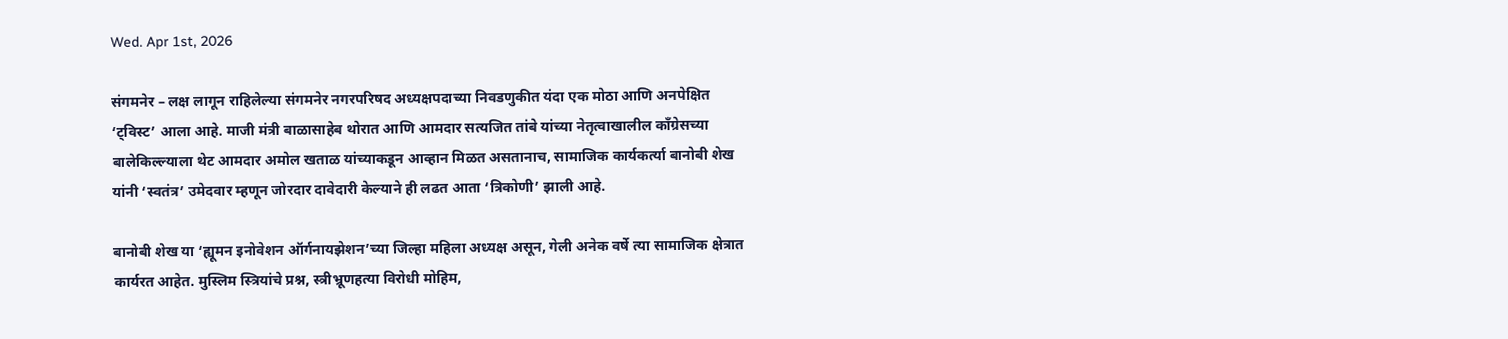Wed. Apr 1st, 2026

संगमनेर – लक्ष लागून राहिलेल्या संगमनेर नगरपरिषद अध्यक्षपदाच्या निवडणुकीत यंदा एक मोठा आणि अनपेक्षित ‘ट्विस्ट’ आला आहे. माजी मंत्री बाळासाहेब थोरात आणि आमदार सत्यजित तांबे यांच्या नेतृत्वाखालील काँग्रेसच्या बालेकिल्ल्याला थेट आमदार अमोल खताळ यांच्याकडून आव्हान मिळत असतानाच, सामाजिक कार्यकर्त्या बानोबी शेख यांनी ‘स्वतंत्र’ उमेदवार म्हणून जोरदार दावेदारी केल्याने ही लढत आता ‘त्रिकोणी’ झाली आहे.

बानोबी शेख या ‘ह्यूमन इनोवेशन ऑर्गनायझेशन’च्या जिल्हा महिला अध्यक्ष असून, गेली अनेक वर्षे त्या सामाजिक क्षेत्रात कार्यरत आहेत. मुस्लिम स्त्रियांचे प्रश्न, स्त्रीभ्रूणहत्या विरोधी मोहिम,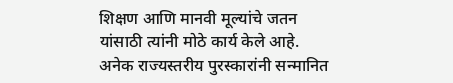शिक्षण आणि मानवी मूल्यांचे जतन यांसाठी त्यांनी मोठे कार्य केले आहे. अनेक राज्यस्तरीय पुरस्कारांनी सन्मानित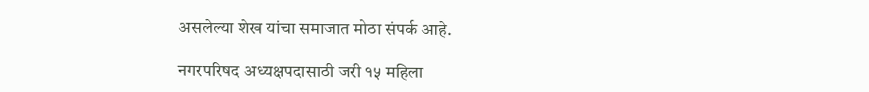असलेल्या शेख यांचा समाजात मोठा संपर्क आहे.

नगरपरिषद अध्यक्षपदासाठी जरी १५ महिला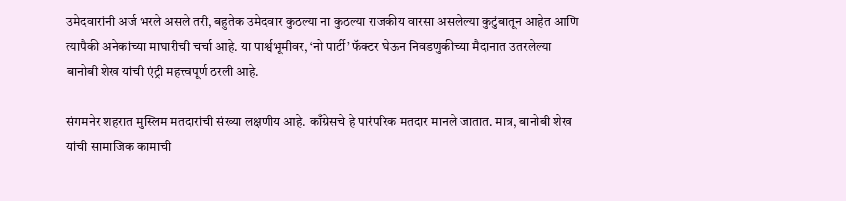उमेदवारांनी अर्ज भरले असले तरी, बहुतेक उमेदवार कुठल्या ना कुठल्या राजकीय वारसा असलेल्या कुटुंबातून आहेत आणि त्यापैकी अनेकांच्या माघारीची चर्चा आहे. या पार्श्वभूमीवर, ‘नो पार्टी’ फॅक्टर घेऊन निवडणुकीच्या मैदानात उतरलेल्या बानोबी शेख यांची एंट्री महत्त्वपूर्ण ठरली आहे.

संगमनेर शहरात मुस्लिम मतदारांची संख्या लक्षणीय आहे. काँग्रेसचे हे पारंपरिक मतदार मानले जातात. मात्र, बानोबी शेख यांची सामाजिक कामाची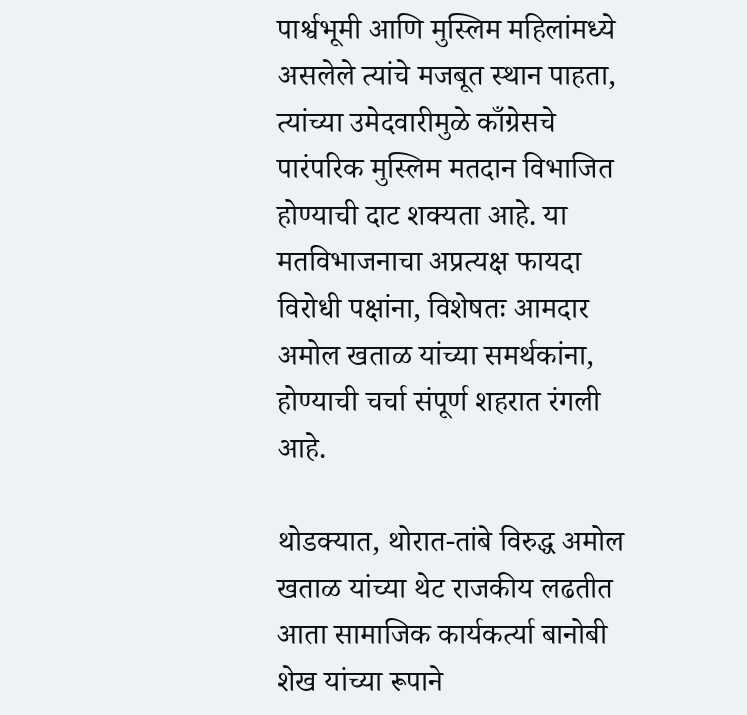पार्श्वभूमी आणि मुस्लिम महिलांमध्ये असलेले त्यांचे मजबूत स्थान पाहता, त्यांच्या उमेदवारीमुळे काँग्रेसचे पारंपरिक मुस्लिम मतदान विभाजित होण्याची दाट शक्यता आहे. या मतविभाजनाचा अप्रत्यक्ष फायदा विरोधी पक्षांना, विशेषतः आमदार अमोल खताळ यांच्या समर्थकांना, होण्याची चर्चा संपूर्ण शहरात रंगली आहे.

थोडक्यात, थोरात-तांबे विरुद्ध अमोल खताळ यांच्या थेट राजकीय लढतीत आता सामाजिक कार्यकर्त्या बानोबी शेख यांच्या रूपाने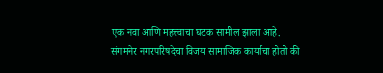एक नवा आणि महत्त्वाचा घटक सामील झाला आहे. संगमनेर नगरपरिषदेचा विजय सामाजिक कार्याचा होतो की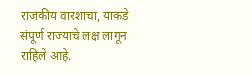राजकीय वारशाचा, याकडे संपूर्ण राज्याचे लक्ष लागून राहिले आहे.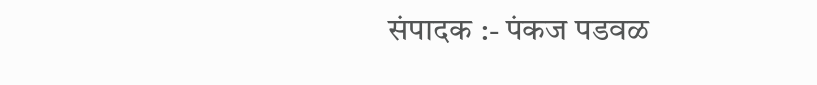संपादक :- पंकज पडवळ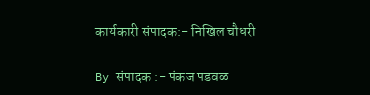कार्यकारी संपादक:- निखिल चौधरी

By संपादक :- पंकज पडवळ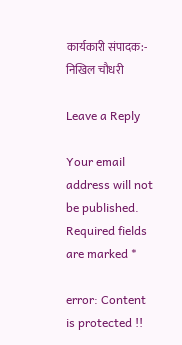कार्यकारी संपादक:- निखिल चौधरी

Leave a Reply

Your email address will not be published. Required fields are marked *

error: Content is protected !!